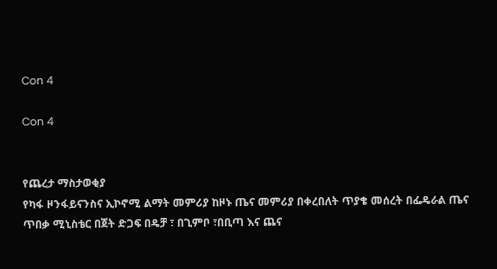Con 4

Con 4


የጨረታ ማስታወቂያ
የካፋ ዞንፋይናንስና ኢኮኖሚ ልማት መምሪያ ከዞኑ ጤና መምሪያ በቀረበለት ጥያቄ መሰረት በፌዴራል ጤና ጥበቃ ሚኒስቴር በጀት ድጋፍ በዴቻ ፣ በጊምቦ ፣በቢጣ እና ጨና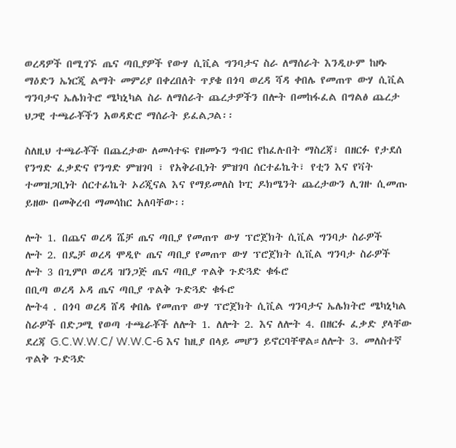ወረዳዎች በሚገኙ ጤና ጣቢያዎች የውሃ ሲቪል ግንባታና ስራ ለማሰራት እንዲሁም ከዞኑ ማዕድን ኤነርጂ ልማት መምሪያ በቀረበለት ጥያቄ በጎባ ወረዳ ሻዳ ቀበሌ የመጠጥ ውሃ ሲቪል ግንባታና ኤሌክትሮ ሜካኒካል ስራ ለማሰራት ጨረታዎችን በሎት በመከፋፈል በግልፅ ጨረታ ህጋዊ ተጫራቾችን አወዳድሮ ማሰራት ይፈልጋል፡፡

ስለዚህ ተጫራቾች በጨረታው ለመሳተፍ የዘመኑን ግብር የከፈሉበት ማስረጃ፣ በዘርፉ የታደሰ የንግድ ፈቃድና የንግድ ምዝገባ ፣ የአቅራቢነት ምዝገባ ሰርተፊኬት፣ የቲን እና የቫት ተመዝጋቢነት ሰርተፊኬት ኦሪጂናል እና የማይመለስ ኮፒ ዶክሜንት ጨረታውን ሊገዙ ሲመጡ ይዘው በመቅረብ ማመሳከር አለባቸው፡፡

ሎት 1. በጨና ወረዳ ሼቻ ጤና ጣቢያ የመጠጥ ውሃ ፕሮጀክት ሲቪል ግንባታ ስራዎች
ሎት 2. በዴቻ ወረዳ ሞዲዮ ጤና ጣቢያ የመጠጥ ውሃ ፕሮጀክት ሲቪል ግንባታ ስራዎች
ሎት 3 በጊምቦ ወረዳ ዝንጋጅ ጤና ጣቢያ ጥልቅ ጉድጓድ ቁፋሮ
በቢጣ ወረዳ ኦዳ ጤና ጣቢያ ጥልቅ ጉድጓድ ቁፋሮ
ሎት4 . በጎባ ወረዳ ሸዳ ቀበሌ የመጠጥ ውሃ ፕሮጀክት ሲቪል ግንባታና ኤሌክትሮ ሜካኒካል ስራዎች በድጋሚ የወጣ ተጫራቾች ለሎት 1. ለሎት 2. እና ለሎት 4. በዘርፉ ፈቃድ ያላቸው ደረጃ G.C.W.W.C/ W.W.C-6 እና ከዚያ በላይ መሆን ይኖርባቸዋል።ለሎት 3. መለስተኛ ጥልቅ ጉድጓድ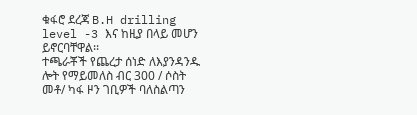ቁፋሮ ደረጃ B.H drilling level -3 እና ከዚያ በላይ መሆን ይኖርባቸዋል፡፡
ተጫራቾች የጨረታ ሰነድ ለእያንዳንዱ ሎት የማይመለስ ብር 300 / ሶስት መቶ/ ካፋ ዞን ገቢዎች ባለስልጣን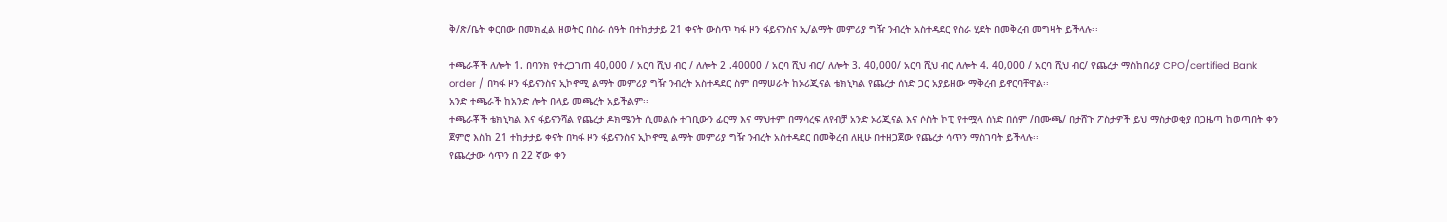ቅ/ጽ/ቤት ቀርበው በመክፈል ዘወትር በስራ ሰዓት በተከታታይ 21 ቀናት ውስጥ ካፋ ዞን ፋይናንስና ኢ/ልማት መምሪያ ግዥ ንብረት አስተዳደር የስራ ሂደት በመቅረብ መግዛት ይችላሉ፡፡

ተጫራቾች ለሎት 1. በባንክ የተረጋገጠ 40,000 / አርባ ሺህ ብር / ለሎት 2 .40000 / አርባ ሺህ ብር/ ለሎት 3. 40,000/ አርባ ሺህ ብር ለሎት 4. 40,000 / አርባ ሺህ ብር/ የጨረታ ማስከበሪያ CPO/certified Bank order / በካፋ ዞን ፋይናንስና ኢኮኖሚ ልማት መምሪያ ግዥ ንብረት አስተዳደር ስም በማሠራት ከኦሪጂናል ቴክኒካል የጨረታ ሰነድ ጋር አያይዘው ማቅረብ ይኖርባቸዋል፡፡
አንድ ተጫራች ከአንድ ሎት በላይ መጫረት አይችልም፡፡
ተጫራቾች ቴክኒካል እና ፋይናንሻል የጨረታ ዶክሜንት ሲመልሱ ተገቢውን ፊርማ እና ማህተም በማሳረፍ ለየብቻ አንድ ኦሪጂናል እና ሶስት ኮፒ የተሟላ ሰነድ በሰም /በሙጫ/ በታሸጉ ፖስታዎች ይህ ማስታወቂያ በጋዜጣ ከወጣበት ቀን ጀምሮ እስከ 21 ተከታታይ ቀናት በካፋ ዞን ፋይናንስና ኢኮኖሚ ልማት መምሪያ ግዥ ንብረት አስተዳደር በመቅረብ ለዚሁ በተዘጋጀው የጨረታ ሳጥን ማስገባት ይችላሉ፡፡
የጨረታው ሳጥን በ 22 ኛው ቀን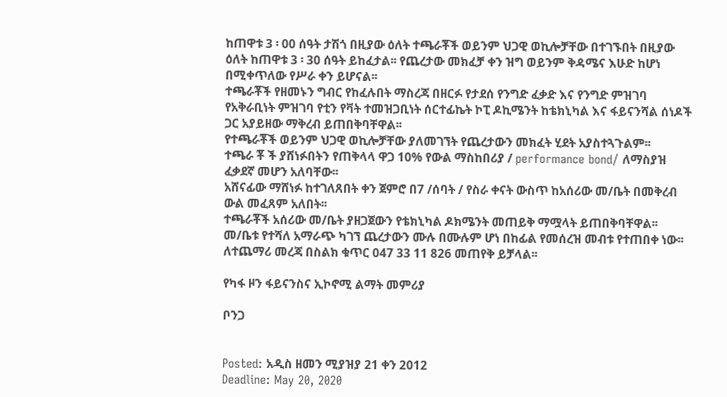ከጠዋቱ 3 ፡ 00 ሰዓት ታሽጎ በዚያው ዕለት ተጫራቾች ወይንም ህጋዊ ወኪሎቻቸው በተገኙበት በዚያው ዕለት ከጠዋቱ 3 ፡ 30 ሰዓት ይከፈታል፡፡ የጨረታው መክፈቻ ቀን ዝግ ወይንም ቅዳሜና እሁድ ከሆነ በሚቀጥለው የሥራ ቀን ይሆናል፡፡
ተጫራቾች የዘመኑን ግብር የከፈሉበት ማስረጃ በዘርፉ የታደሰ የንግድ ፈቃድ እና የንግድ ምዝገባ የአቅራቢነት ምዝገባ የቲን የቫት ተመዝጋቢነት ሰርተፊኬት ኮፒ ዶኪሜንት ከቴክኒካል እና ፋይናንሻል ሰነዶች ጋር አያይዘው ማቅረብ ይጠበቅባቸዋል፡፡
የተጫራቾች ወይንም ህጋዊ ወኪሎቻቸው ያለመገኘት የጨረታውን መክፈት ሂደት አያስተጓጉልም፡፡
ተጫራ ቾ ች ያሸነፉበትን የጠቅላላ ዋጋ 10% የውል ማስከበሪያ / performance bond/ ለማስያዝ ፈቃደኛ መሆን አለባቸው፡፡
አሸናፊው ማሸነፉ ከተገለጸበት ቀን ጀምሮ በ7 /ሰባት / የስራ ቀናት ውስጥ ከአሰሪው መ/ቤት በመቅረብ ውል መፈጸም አለበት፡፡
ተጫራቾች አሰሪው መ/ቤት ያዘጋጀውን የቴክኒካል ዶክሜንት መጠይቅ ማሟላት ይጠበቅባቸዋል፡፡
መ/ቤቱ የተሻለ አማራጭ ካገኘ ጨረታውን ሙሉ በሙሉም ሆነ በከፊል የመሰረዝ መብቱ የተጠበቀ ነው፡፡
ለተጨማሪ መረጃ በስልክ ቁጥር 047 33 11 826 መጠየቅ ይቻላል፡፡

የካፋ ዞን ፋይናንስና ኢኮኖሚ ልማት መምሪያ

ቦንጋ


Posted: አዲስ ዘመን ሚያዝያ 21 ቀን 2012
Deadline: May 20, 2020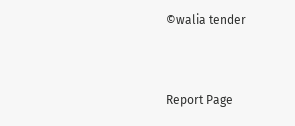©walia tender


Report Page